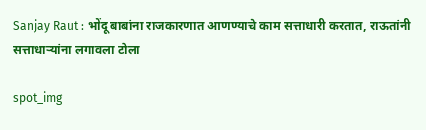Sanjay Raut : भोंदू बाबांना राजकारणात आणण्याचे काम सत्ताधारी करतात, राऊतांनी सत्ताधाऱ्यांना लगावला टोला

spot_img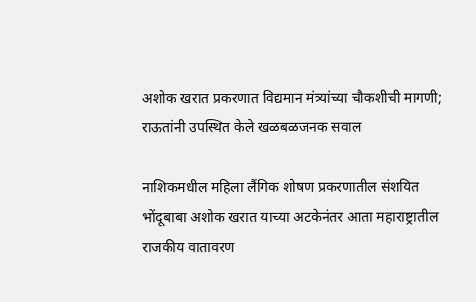अशोक खरात प्रकरणात विद्यमान मंत्र्यांच्या चौकशीची मागणी; राऊतांनी उपस्थित केले खळबळजनक सवाल

नाशिकमधील महिला लैंगिक शोषण प्रकरणातील संशयित भोंदूबाबा अशोक खरात याच्या अटकेनंतर आता महाराष्ट्रातील राजकीय वातावरण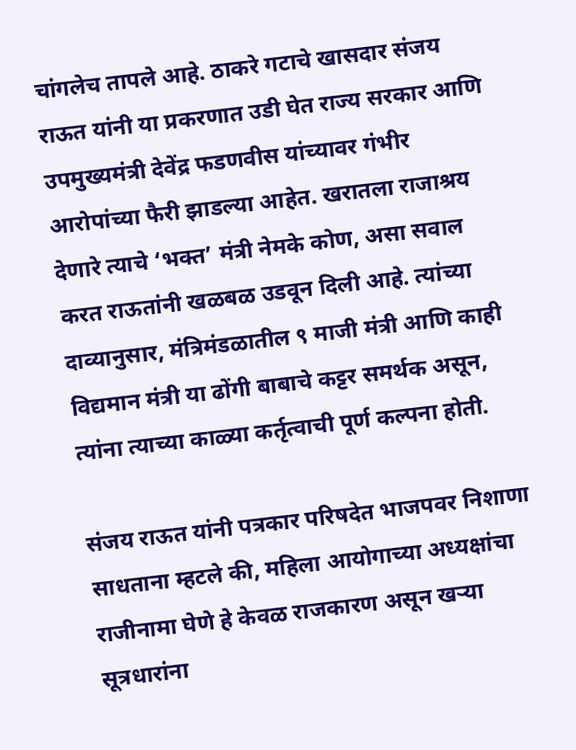चांगलेच तापले आहे. ठाकरे गटाचे खासदार संजय राऊत यांनी या प्रकरणात उडी घेत राज्य सरकार आणि उपमुख्यमंत्री देवेंद्र फडणवीस यांच्यावर गंभीर आरोपांच्या फैरी झाडल्या आहेत. खरातला राजाश्रय देणारे त्याचे ‘भक्त’ मंत्री नेमके कोण, असा सवाल करत राऊतांनी खळबळ उडवून दिली आहे. त्यांच्या दाव्यानुसार, मंत्रिमंडळातील ९ माजी मंत्री आणि काही विद्यमान मंत्री या ढोंगी बाबाचे कट्टर समर्थक असून, त्यांना त्याच्या काळ्या कर्तृत्वाची पूर्ण कल्पना होती.

संजय राऊत यांनी पत्रकार परिषदेत भाजपवर निशाणा साधताना म्हटले की, महिला आयोगाच्या अध्यक्षांचा राजीनामा घेणे हे केवळ राजकारण असून खऱ्या सूत्रधारांना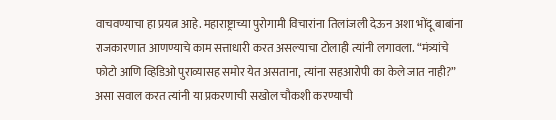वाचवण्याचा हा प्रयत्न आहे. महाराष्ट्राच्या पुरोगामी विचारांना तिलांजली देऊन अशा भोंदू बाबांना राजकारणात आणण्याचे काम सत्ताधारी करत असल्याचा टोलाही त्यांनी लगावला. “मंत्र्यांचे फोटो आणि व्हिडिओ पुराव्यासह समोर येत असताना, त्यांना सहआरोपी का केले जात नाही?” असा सवाल करत त्यांनी या प्रकरणाची सखोल चौकशी करण्याची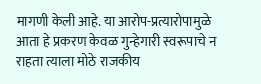मागणी केली आहे. या आरोप-प्रत्यारोपामुळे आता हे प्रकरण केवळ गुन्हेगारी स्वरूपाचे न राहता त्याला मोठे राजकीय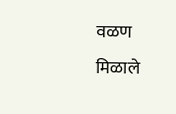वळण मिळाले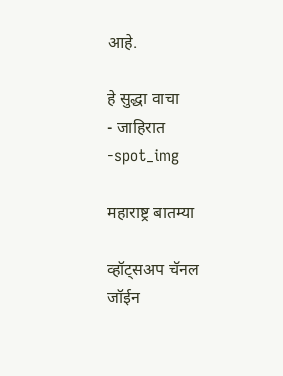आहे.

हे सुद्धा वाचा
- जाहिरात -spot_img

महाराष्ट्र बातम्या

व्हॉट्सअप चॅनल जॉईन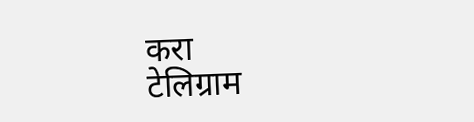करा
टेलिग्राम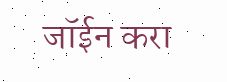जॉईन करा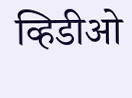व्हिडीओ